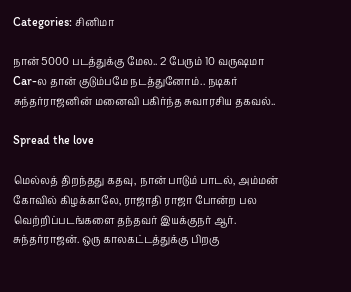Categories: சினிமா

நான் 5000 படத்துக்கு மேல.. 2 பேரும் 10 வருஷமா Car-ல தான் குடும்பமே நடத்துனோம்.. நடிகர் சுந்தர்ராஜனின் மனைவி பகிர்ந்த சுவாரசிய தகவல்..

Spread the love

மெல்லத் திறந்தது கதவு, நான் பாடும் பாடல், அம்மன் கோவில் கிழக்காலே, ராஜாதி ராஜா போன்ற பல வெற்றிப்படங்களை தந்தவர் இயக்குநர் ஆர். சுந்தர்ராஜன். ஒரு காலகட்டத்துக்கு பிறகு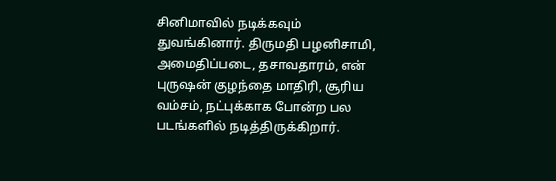சினிமாவில் நடிக்கவும் துவங்கினார். திருமதி பழனிசாமி, அமைதிப்படை, தசாவதாரம், என் புருஷன் குழந்தை மாதிரி, சூரிய வம்சம், நட்புக்காக போன்ற பல படங்களில் நடித்திருக்கிறார்.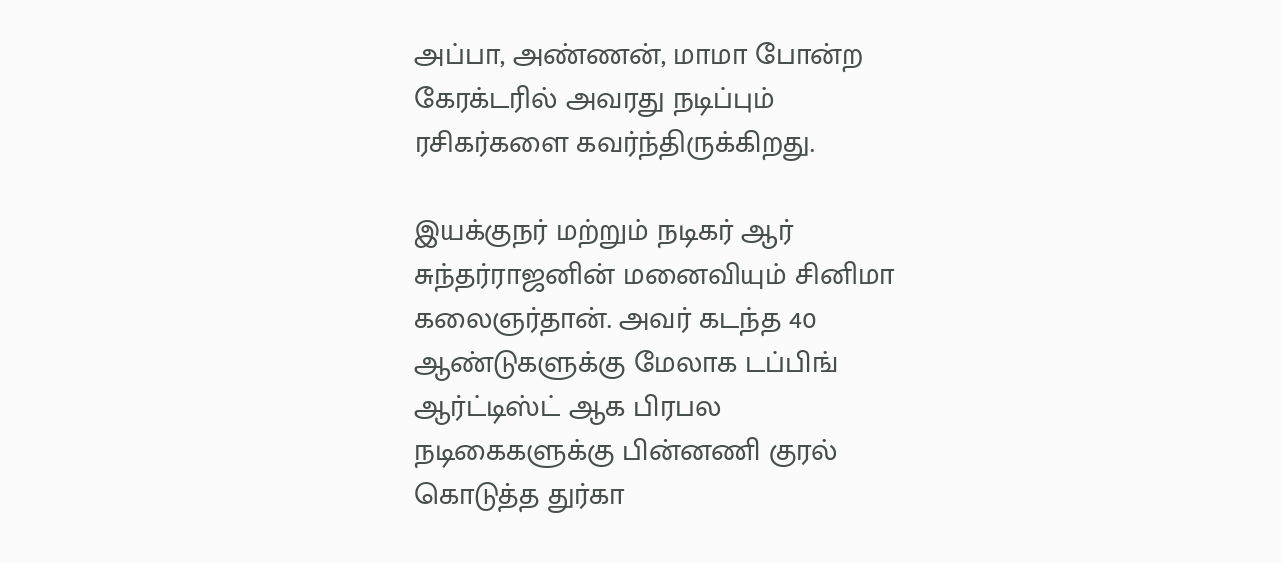அப்பா, அண்ணன், மாமா போன்ற கேரக்டரில் அவரது நடிப்பும் ரசிகர்களை கவர்ந்திருக்கிறது.

இயக்குநர் மற்றும் நடிகர் ஆர் சுந்தர்ராஜனின் மனைவியும் சினிமா கலைஞர்தான். அவர் கடந்த 40 ஆண்டுகளுக்கு மேலாக டப்பிங் ஆர்ட்டிஸ்ட் ஆக பிரபல நடிகைகளுக்கு பின்னணி குரல் கொடுத்த துர்கா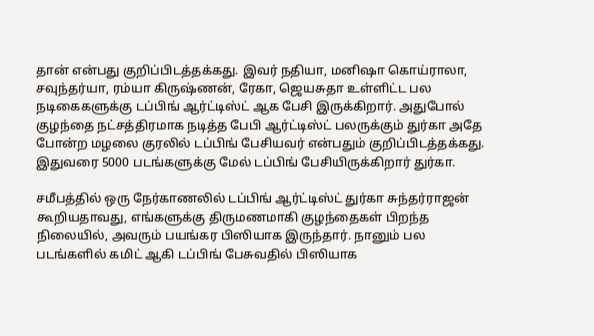தான் என்பது குறிப்பிடத்தக்கது. இவர் நதியா, மனிஷா கொய்ராலா, சவுந்தர்யா, ரம்யா கிருஷ்ணன், ரேகா, ஜெயசுதா உள்ளிட்ட பல நடிகைகளுக்கு டப்பிங் ஆர்ட்டிஸ்ட் ஆக பேசி இருக்கிறார். அதுபோல் குழந்தை நட்சத்திரமாக நடித்த பேபி ஆர்ட்டிஸ்ட் பலருக்கும் துர்கா அதே போன்ற மழலை குரலில் டப்பிங் பேசியவர் என்பதும் குறிப்பிடத்தக்கது. இதுவரை 5000 படங்களுக்கு மேல் டப்பிங் பேசியிருக்கிறார் துர்கா.

சமீபத்தில் ஒரு நேர்காணலில் டப்பிங் ஆர்ட்டிஸ்ட் துர்கா சுந்தர்ராஜன் கூறியதாவது, எங்களுக்கு திருமணமாகி குழந்தைகள் பிறந்த நிலையில், அவரும் பயங்கர பிஸியாக இருந்தார். நானும் பல படங்களில் கமிட் ஆகி டப்பிங் பேசுவதில் பிஸியாக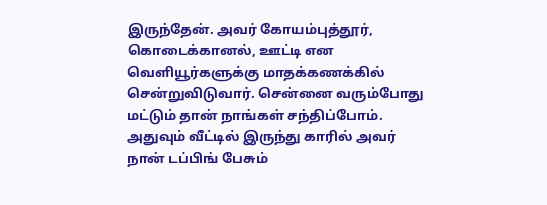இருந்தேன். அவர் கோயம்புத்தூர், கொடைக்கானல், ஊட்டி என வெளியூர்களுக்கு மாதக்கணக்கில் சென்றுவிடுவார். சென்னை வரும்போது மட்டும் தான் நாங்கள் சந்திப்போம். அதுவும் வீட்டில் இருந்து காரில் அவர் நான் டப்பிங் பேசும்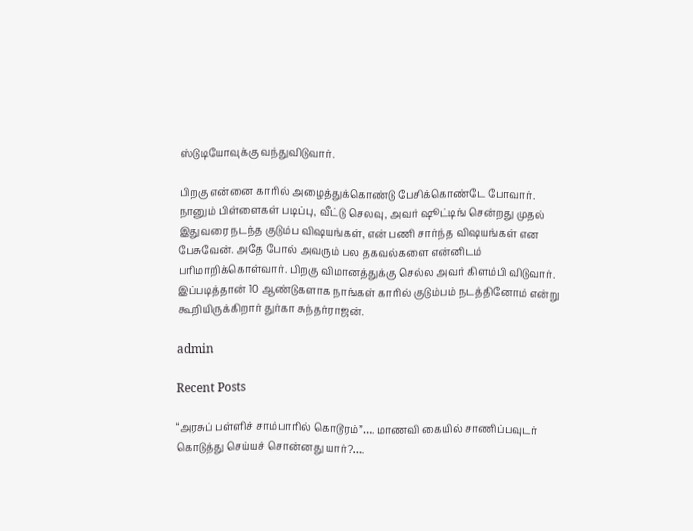ஸ்டுடியோவுக்கு வந்துவிடுவார்.

பிறகு என்னை காரில் அழைத்துக்கொண்டு பேசிக்கொண்டே போவார். நானும் பிள்ளைகள் படிப்பு, வீட்டு செலவு, அவர் ஷூட்டிங் சென்றது முதல் இதுவரை நடந்த குடும்ப விஷயங்கள், என் பணி சார்ந்த விஷயங்கள் என பேசுவேன். அதே போல் அவரும் பல தகவல்களை என்னிடம் பரிமாறிக்கொள்வார். பிறகு விமானத்துக்கு செல்ல அவர் கிளம்பி விடுவார். இப்படித்தான் 10 ஆண்டுகளாக நாங்கள் காரில் குடும்பம் நடத்தினோம் என்று கூறியிருக்கிறார் துர்கா சுந்தர்ராஜன்.

admin

Recent Posts

“அரசுப் பள்ளிச் சாம்பாரில் கொடூரம்”…. மாணவி கையில் சாணிப்பவுடர் கொடுத்து செய்யச் சொன்னது யார்?….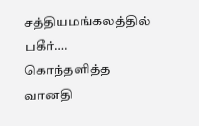சத்தியமங்கலத்தில் பகீர்…. கொந்தளித்த வானதி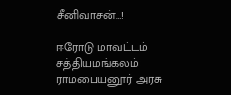சீனிவாசன்…!

ஈரோடு மாவட்டம் சத்தியமங்கலம் ராமபையனூர் அரசு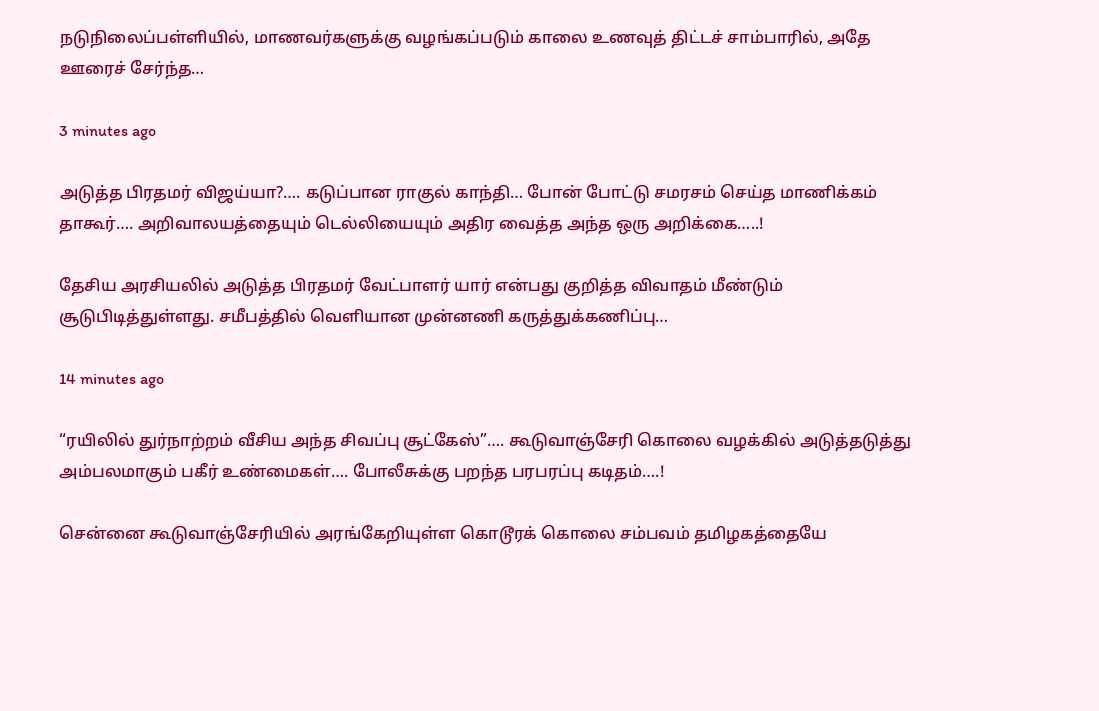நடுநிலைப்பள்ளியில், மாணவர்களுக்கு வழங்கப்படும் காலை உணவுத் திட்டச் சாம்பாரில், அதே ஊரைச் சேர்ந்த…

3 minutes ago

அடுத்த பிரதமர் விஜய்யா?…. கடுப்பான ராகுல் காந்தி… போன் போட்டு சமரசம் செய்த மாணிக்கம் தாகூர்…. அறிவாலயத்தையும் டெல்லியையும் அதிர வைத்த அந்த ஒரு அறிக்கை…..!

தேசிய அரசியலில் அடுத்த பிரதமர் வேட்பாளர் யார் என்பது குறித்த விவாதம் மீண்டும் சூடுபிடித்துள்ளது. சமீபத்தில் வெளியான முன்னணி கருத்துக்கணிப்பு…

14 minutes ago

“ரயிலில் துர்நாற்றம் வீசிய அந்த சிவப்பு சூட்கேஸ்”…. கூடுவாஞ்சேரி கொலை வழக்கில் அடுத்தடுத்து அம்பலமாகும் பகீர் உண்மைகள்…. போலீசுக்கு பறந்த பரபரப்பு கடிதம்….!

சென்னை கூடுவாஞ்சேரியில் அரங்கேறியுள்ள கொடூரக் கொலை சம்பவம் தமிழகத்தையே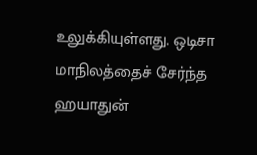உலுக்கியுள்ளது. ஒடிசா மாநிலத்தைச் சேர்ந்த ஹயாதுன்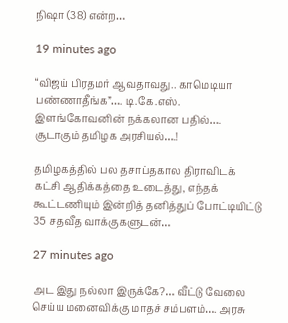நிஷா (38) என்ற…

19 minutes ago

“விஜய் பிரதமர் ஆவதாவது.. காமெடியா பண்ணாதீங்க”…. டி.கே.எஸ். இளங்கோவனின் நக்கலான பதில்…. சூடாகும் தமிழக அரசியல்….!

தமிழகத்தில் பல தசாப்தகால திராவிடக் கட்சி ஆதிக்கத்தை உடைத்து, எந்தக் கூட்டணியும் இன்றித் தனித்துப் போட்டியிட்டு 35 சதவீத வாக்குகளுடன்…

27 minutes ago

அட இது நல்லா இருக்கே?… வீட்டு வேலை செய்ய மனைவிக்கு மாதச் சம்பளம்…. அரசு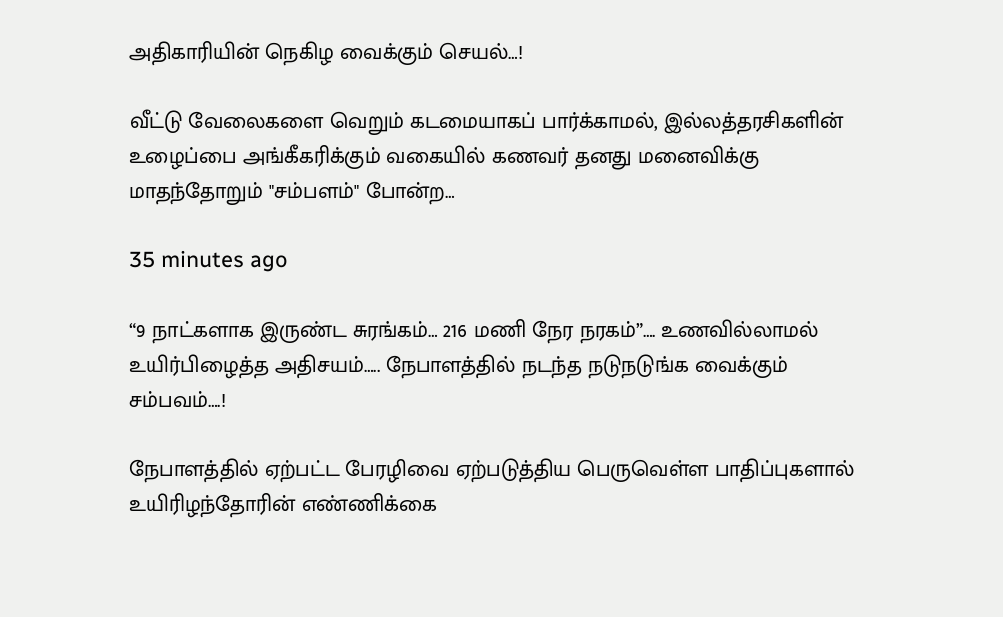அதிகாரியின் நெகிழ வைக்கும் செயல்…!

வீட்டு வேலைகளை வெறும் கடமையாகப் பார்க்காமல், இல்லத்தரசிகளின் உழைப்பை அங்கீகரிக்கும் வகையில் கணவர் தனது மனைவிக்கு மாதந்தோறும் "சம்பளம்" போன்ற…

35 minutes ago

“9 நாட்களாக இருண்ட சுரங்கம்… 216 மணி நேர நரகம்”…. உணவில்லாமல் உயிர்பிழைத்த அதிசயம்….. நேபாளத்தில் நடந்த நடுநடுங்க வைக்கும் சம்பவம்….!

நேபாளத்தில் ஏற்பட்ட பேரழிவை ஏற்படுத்திய பெருவெள்ள பாதிப்புகளால் உயிரிழந்தோரின் எண்ணிக்கை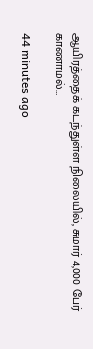ஆயிரத்தைக் கடந்துள்ள நிலையில், சுமார் 4,000 பேர் காணாமல்…

44 minutes ago